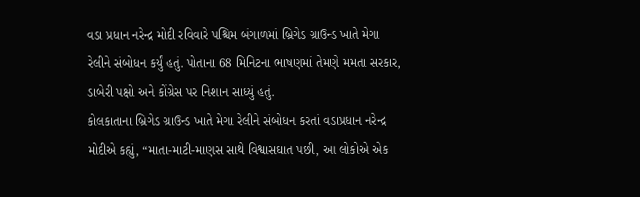વડા પ્રધાન નરેન્દ્ર મોદી રવિવારે પશ્ચિમ બંગાળમાં બ્રિગેડ ગ્રાઉન્ડ ખાતે મેગા રેલીને સંબોધન કર્યું હતું. પોતાના 68 મિનિટના ભાષણમાં તેમણે મમતા સરકાર, ડાબેરી પક્ષો અને કોંગ્રેસ પર નિશાન સાધ્યું હતું.
કોલકાતાના બ્રિગેડ ગ્રાઉન્ડ ખાતે મેગા રેલીને સંબોધન કરતાં વડાપ્રધાન નરેન્દ્ર મોદીએ કહ્યું, “માતા-માટી-માણસ સાથે વિશ્વાસઘાત પછી, આ લોકોએ એક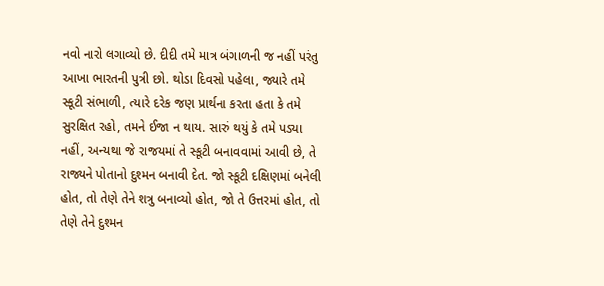નવો નારો લગાવ્યો છે. દીદી તમે માત્ર બંગાળની જ નહીં પરંતુ આખા ભારતની પુત્રી છો. થોડા દિવસો પહેલા, જ્યારે તમે સ્કૂટી સંભાળી, ત્યારે દરેક જણ પ્રાર્થના કરતા હતા કે તમે સુરક્ષિત રહો, તમને ઈજા ન થાય. સારું થયું કે તમે પડ્યા નહીં, અન્યથા જે રાજયમાં તે સ્કૂટી બનાવવામાં આવી છે, તે રાજ્યને પોતાનો દુશ્મન બનાવી દેત. જો સ્કૂટી દક્ષિણમાં બનેલી હોત, તો તેણે તેને શત્રુ બનાવ્યો હોત, જો તે ઉત્તરમાં હોત, તો તેણે તેને દુશ્મન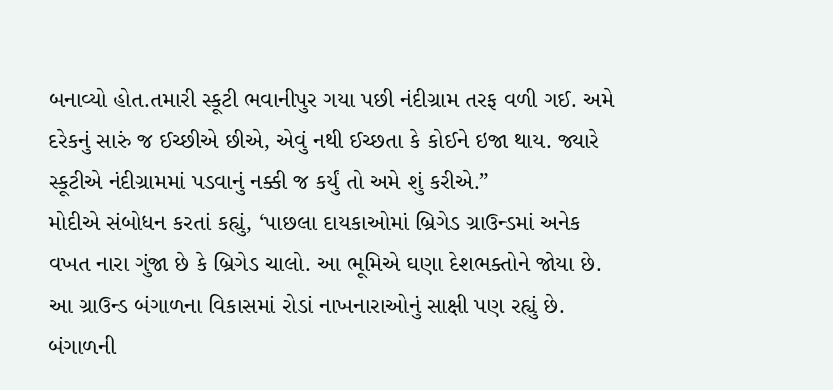બનાવ્યો હોત.તમારી સ્કૂટી ભવાનીપુર ગયા પછી નંદીગ્રામ તરફ વળી ગઈ. અમે દરેકનું સારું જ ઈચ્છીએ છીએ, એવું નથી ઈચ્છતા કે કોઈને ઇજા થાય. જ્યારે સ્કૂટીએ નંદીગ્રામમાં પડવાનું નક્કી જ કર્યું તો અમે શું કરીએ.”
મોદીએ સંબોધન કરતાં કહ્યું, ‘પાછલા દાયકાઓમાં બ્રિગેડ ગ્રાઉન્ડમાં અનેક વખત નારા ગુંજા છે કે બ્રિગેડ ચાલો. આ ભૂમિએ ઘણા દેશભક્તોને જોયા છે. આ ગ્રાઉન્ડ બંગાળના વિકાસમાં રોડાં નાખનારાઓનું સાક્ષી પણ રહ્યું છે. બંગાળની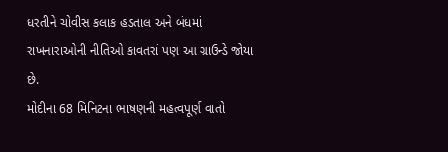ધરતીને ચોવીસ કલાક હડતાલ અને બંધમાં રાખનારાઓની નીતિઓ કાવતરાં પણ આ ગ્રાઉન્ડે જોયા છે.
મોદીના 68 મિનિટના ભાષણની મહત્વપૂર્ણ વાતો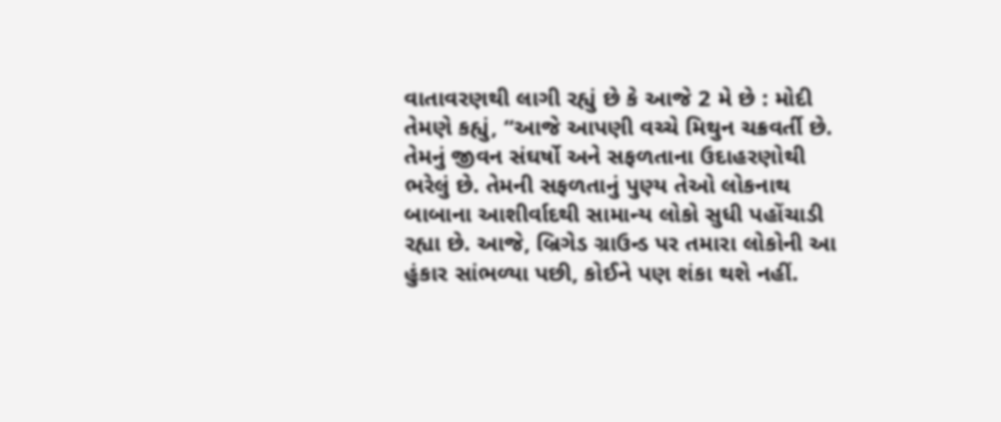વાતાવરણથી લાગી રહ્યું છે કે આજે 2 મે છે : મોદી
તેમણે કહ્યું, “આજે આપણી વચ્ચે મિથુન ચક્રવર્તી છે. તેમનું જીવન સંઘર્ષો અને સફળતાના ઉદાહરણોથી ભરેલું છે. તેમની સફળતાનું પુણ્ય તેઓ લોકનાથ બાબાના આશીર્વાદથી સામાન્ય લોકો સુધી પહોંચાડી રહ્યા છે. આજે, બ્રિગેડ ગ્રાઉન્ડ પર તમારા લોકોની આ હુંકાર સાંભળ્યા પછી, કોઈને પણ શંકા થશે નહીં.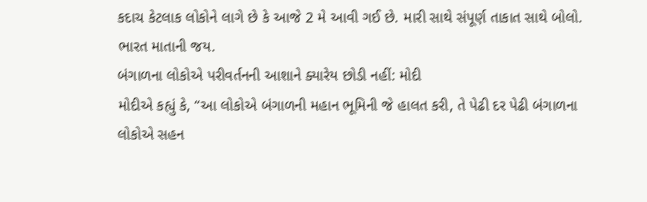કદાચ કેટલાક લોકોને લાગે છે કે આજે 2 મે આવી ગઈ છે. મારી સાથે સંપૂર્ણ તાકાત સાથે બોલો. ભારત માતાની જય.
બંગાળના લોકોએ પરીવર્તનની આશાને ક્યારેય છોડી નહીં: મોદી
મોદીએ કહ્યું કે, “આ લોકોએ બંગાળની મહાન ભૂમિની જે હાલત કરી, તે પેઢી દર પેઢી બંગાળના લોકોએ સહન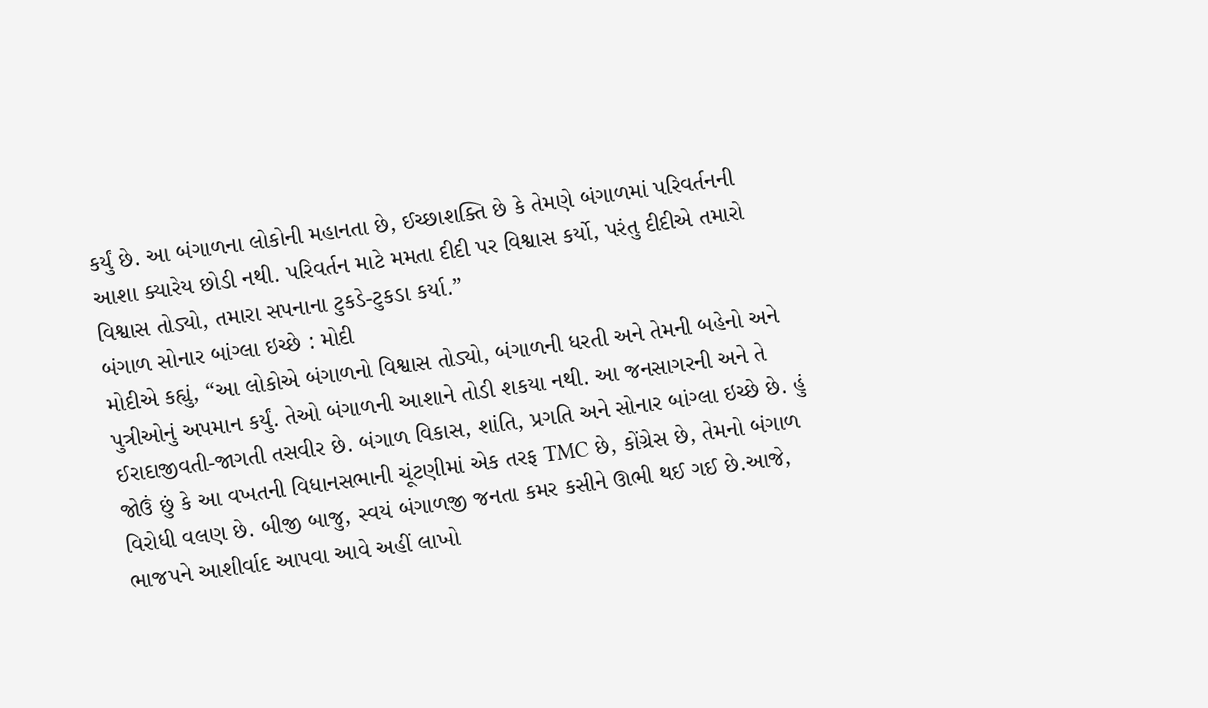કર્યું છે. આ બંગાળના લોકોની મહાનતા છે, ઈચ્છાશક્તિ છે કે તેમણે બંગાળમાં પરિવર્તનની આશા ક્યારેય છોડી નથી. પરિવર્તન માટે મમતા દીદી પર વિશ્વાસ કર્યો, પરંતુ દીદીએ તમારો વિશ્વાસ તોડ્યો, તમારા સપનાના ટુકડે-ટુકડા કર્યા.”
બંગાળ સોનાર બાંગ્લા ઇચ્છે : મોદી
મોદીએ કહ્યું, “આ લોકોએ બંગાળનો વિશ્વાસ તોડ્યો, બંગાળની ધરતી અને તેમની બહેનો અને પુત્રીઓનું અપમાન કર્યું. તેઓ બંગાળની આશાને તોડી શકયા નથી. આ જનસાગરની અને તે ઈરાદાજીવતી-જાગતી તસવીર છે. બંગાળ વિકાસ, શાંતિ, પ્રગતિ અને સોનાર બાંગ્લા ઇચ્છે છે. હું જોઉં છું કે આ વખતની વિધાનસભાની ચૂંટણીમાં એક તરફ TMC છે, કોંગ્રેસ છે, તેમનો બંગાળ વિરોધી વલણ છે. બીજી બાજુ, સ્વયં બંગાળજી જનતા કમર કસીને ઊભી થઈ ગઈ છે.આજે, ભાજપને આશીર્વાદ આપવા આવે અહીં લાખો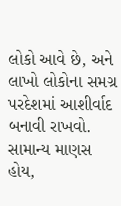લોકો આવે છે, અને લાખો લોકોના સમગ્ર પરદેશમાં આશીર્વાદ બનાવી રાખવો. સામાન્ય માણસ હોય,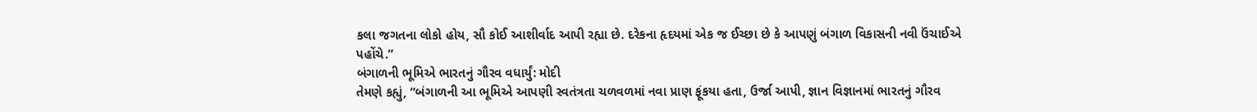કલા જગતના લોકો હોય, સૌ કોઈ આશીર્વાદ આપી રહ્યા છે. દરેકના હૃદયમાં એક જ ઈચ્છા છે કે આપણું બંગાળ વિકાસની નવી ઉંચાઈએ પહોંચે.”
બંગાળની ભૂમિએ ભારતનું ગૌરવ વધાર્યું: મોદી
તેમણે કહ્યું, “બંગાળની આ ભૂમિએ આપણી સ્વતંત્રતા ચળવળમાં નવા પ્રાણ ફૂંકયા હતા, ઉર્જા આપી, જ્ઞાન વિજ્ઞાનમાં ભારતનું ગૌરવ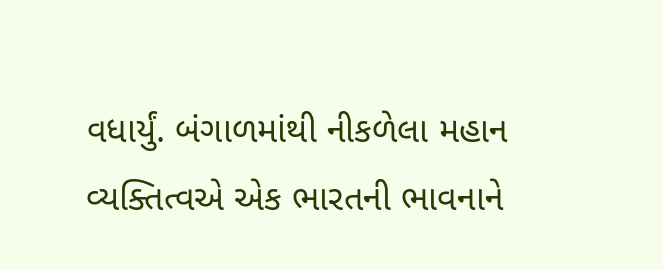વધાર્યું. બંગાળમાંથી નીકળેલા મહાન વ્યક્તિત્વએ એક ભારતની ભાવનાને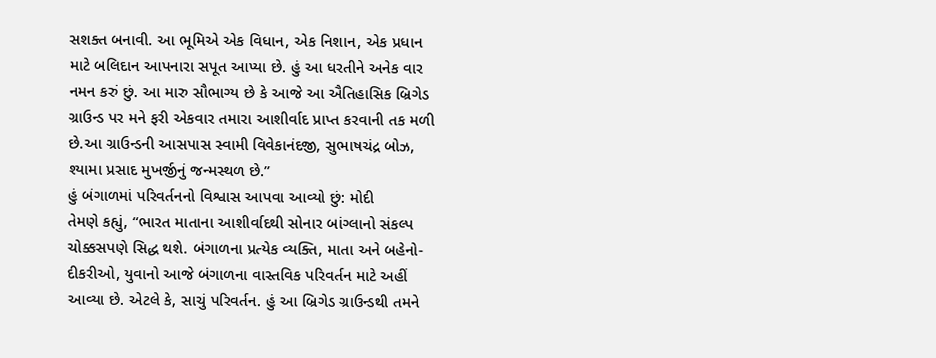સશક્ત બનાવી. આ ભૂમિએ એક વિધાન, એક નિશાન, એક પ્રધાન માટે બલિદાન આપનારા સપૂત આપ્યા છે. હું આ ધરતીને અનેક વાર નમન કરું છું. આ મારુ સૌભાગ્ય છે કે આજે આ ઐતિહાસિક બ્રિગેડ ગ્રાઉન્ડ પર મને ફરી એકવાર તમારા આશીર્વાદ પ્રાપ્ત કરવાની તક મળી છે.આ ગ્રાઉન્ડની આસપાસ સ્વામી વિવેકાનંદજી, સુભાષચંદ્ર બોઝ, શ્યામા પ્રસાદ મુખર્જીનું જન્મસ્થળ છે.”
હું બંગાળમાં પરિવર્તનનો વિશ્વાસ આપવા આવ્યો છું: મોદી
તેમણે કહ્યું, “ભારત માતાના આશીર્વાદથી સોનાર બાંગ્લાનો સંકલ્પ ચોક્કસપણે સિદ્ધ થશે. બંગાળના પ્રત્યેક વ્યક્તિ, માતા અને બહેનો-દીકરીઓ, યુવાનો આજે બંગાળના વાસ્તવિક પરિવર્તન માટે અહીં આવ્યા છે. એટલે કે, સાચું પરિવર્તન. હું આ બ્રિગેડ ગ્રાઉન્ડથી તમને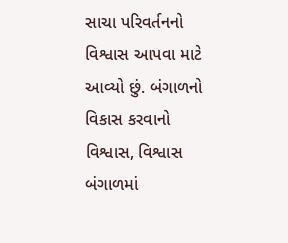સાચા પરિવર્તનનો વિશ્વાસ આપવા માટે આવ્યો છું. બંગાળનો વિકાસ કરવાનો વિશ્વાસ, વિશ્વાસ બંગાળમાં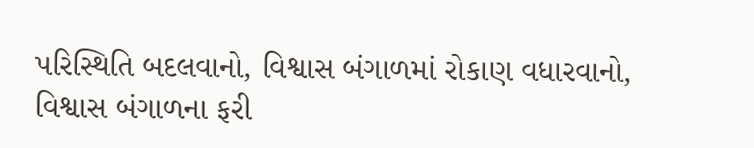પરિસ્થિતિ બદલવાનો, વિશ્વાસ બંગાળમાં રોકાણ વધારવાનો, વિશ્વાસ બંગાળના ફરી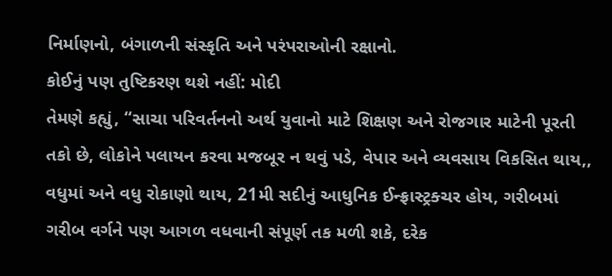નિર્માણનો, બંગાળની સંસ્કૃતિ અને પરંપરાઓની રક્ષાનો.
કોઈનું પણ તુષ્ટિકરણ થશે નહીં: મોદી
તેમણે કહ્યું, “સાચા પરિવર્તનનો અર્થ યુવાનો માટે શિક્ષણ અને રોજગાર માટેની પૂરતી તકો છે, લોકોને પલાયન કરવા મજબૂર ન થવું પડે, વેપાર અને વ્યવસાય વિકસિત થાય,, વધુમાં અને વધુ રોકાણો થાય, 21મી સદીનું આધુનિક ઈન્ફ્રાસ્ટ્રક્ચર હોય, ગરીબમાં ગરીબ વર્ગને પણ આગળ વધવાની સંપૂર્ણ તક મળી શકે, દરેક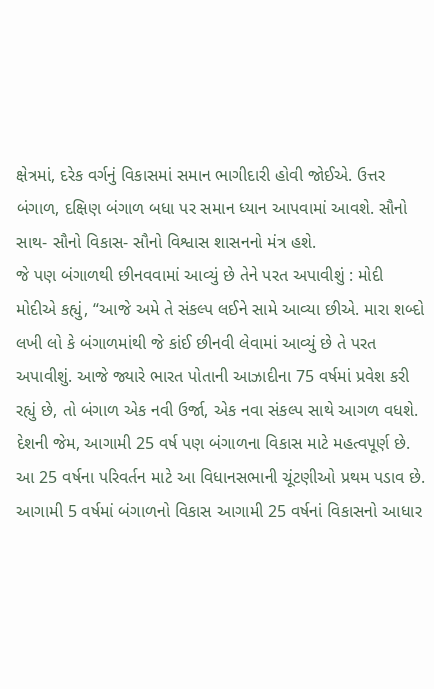ક્ષેત્રમાં, દરેક વર્ગનું વિકાસમાં સમાન ભાગીદારી હોવી જોઈએ. ઉત્તર બંગાળ, દક્ષિણ બંગાળ બધા પર સમાન ધ્યાન આપવામાં આવશે. સૌનો સાથ- સૌનો વિકાસ- સૌનો વિશ્વાસ શાસનનો મંત્ર હશે.
જે પણ બંગાળથી છીનવવામાં આવ્યું છે તેને પરત અપાવીશું : મોદી
મોદીએ કહ્યું, “આજે અમે તે સંકલ્પ લઈને સામે આવ્યા છીએ. મારા શબ્દો લખી લો કે બંગાળમાંથી જે કાંઈ છીનવી લેવામાં આવ્યું છે તે પરત અપાવીશું. આજે જ્યારે ભારત પોતાની આઝાદીના 75 વર્ષમાં પ્રવેશ કરી રહ્યું છે, તો બંગાળ એક નવી ઉર્જા, એક નવા સંકલ્પ સાથે આગળ વધશે. દેશની જેમ, આગામી 25 વર્ષ પણ બંગાળના વિકાસ માટે મહત્વપૂર્ણ છે. આ 25 વર્ષના પરિવર્તન માટે આ વિધાનસભાની ચૂંટણીઓ પ્રથમ પડાવ છે. આગામી 5 વર્ષમાં બંગાળનો વિકાસ આગામી 25 વર્ષનાં વિકાસનો આધાર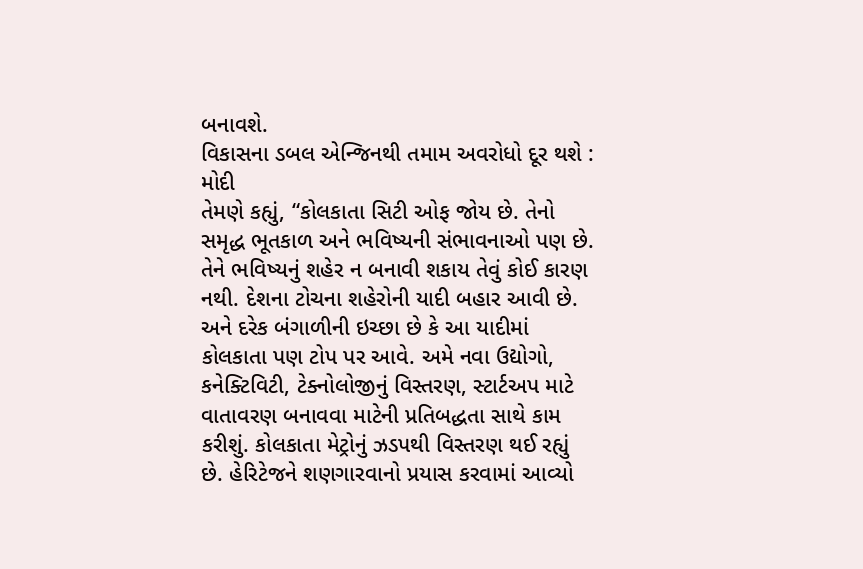બનાવશે.
વિકાસના ડબલ એન્જિનથી તમામ અવરોધો દૂર થશે : મોદી
તેમણે કહ્યું, “કોલકાતા સિટી ઓફ જોય છે. તેનો સમૃદ્ધ ભૂતકાળ અને ભવિષ્યની સંભાવનાઓ પણ છે. તેને ભવિષ્યનું શહેર ન બનાવી શકાય તેવું કોઈ કારણ નથી. દેશના ટોચના શહેરોની યાદી બહાર આવી છે. અને દરેક બંગાળીની ઇચ્છા છે કે આ યાદીમાં કોલકાતા પણ ટોપ પર આવે. અમે નવા ઉદ્યોગો, કનેક્ટિવિટી, ટેક્નોલોજીનું વિસ્તરણ, સ્ટાર્ટઅપ માટે વાતાવરણ બનાવવા માટેની પ્રતિબદ્ધતા સાથે કામ કરીશું. કોલકાતા મેટ્રોનું ઝડપથી વિસ્તરણ થઈ રહ્યું છે. હેરિટેજને શણગારવાનો પ્રયાસ કરવામાં આવ્યો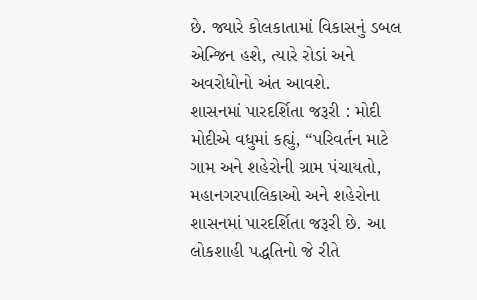છે. જ્યારે કોલકાતામાં વિકાસનું ડબલ એન્જિન હશે, ત્યારે રોડાં અને અવરોધોનો અંત આવશે.
શાસનમાં પારદર્શિતા જરૂરી : મોદી
મોદીએ વધુમાં કહ્યું, “પરિવર્તન માટે ગામ અને શહેરોની ગ્રામ પંચાયતો, મહાનગરપાલિકાઓ અને શહેરોના શાસનમાં પારદર્શિતા જરૂરી છે. આ લોકશાહી પદ્ધતિનો જે રીતે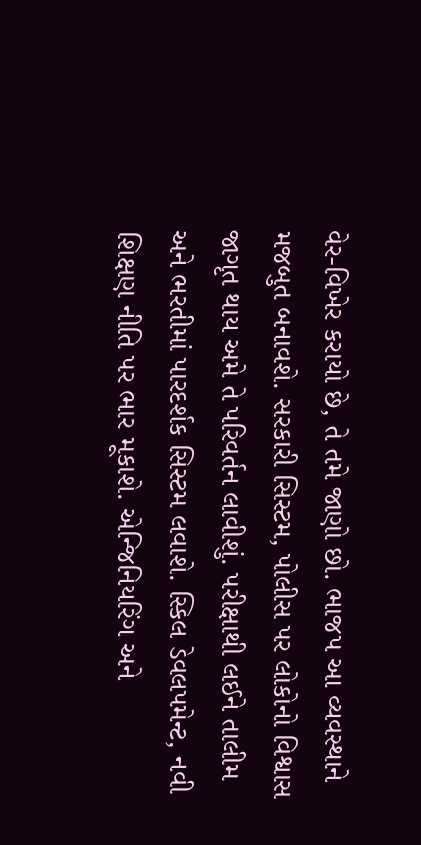વેર-વિખેર કરાયો છે, તે તમે જાણો છો. ભાજપ આ વ્યવસ્થાને મજબુત બનાવશે. સરકારી સિસ્ટમ, પોલીસ પર લોકોનો વિશ્વાસ જાગૃત થાય અમે તે પરિવર્તન લાવીશું. પરીક્ષાથી લઈને તાલીમ અને ભરતીમાં પારદર્શક સિસ્ટમ લવાશે. સ્કિલ ડેવલપમેન્ટ, નવી શિક્ષણ નીતિ પર ભાર મૂકાશે. એન્જિનિયરિંગ અને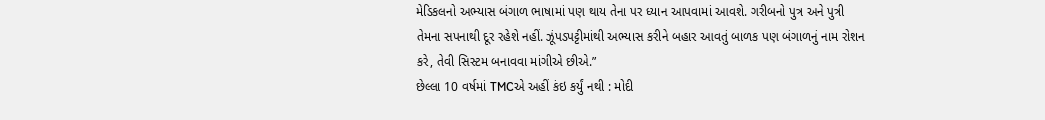મેડિકલનો અભ્યાસ બંગાળ ભાષામાં પણ થાય તેના પર ધ્યાન આપવામાં આવશે. ગરીબનો પુત્ર અને પુત્રી તેમના સપનાથી દૂર રહેશે નહીં. ઝૂંપડપટ્ટીમાંથી અભ્યાસ કરીને બહાર આવતું બાળક પણ બંગાળનું નામ રોશન કરે, તેવી સિસ્ટમ બનાવવા માંગીએ છીએ.”
છેલ્લા 10 વર્ષમાં TMCએ અહીં કંઇ કર્યું નથી : મોદી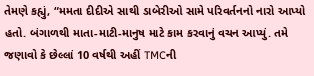તેમણે કહ્યું, “મમતા દીદીએ સાથી ડાબેરીઓ સામે પરિવર્તનનો નારો આપ્યો હતો. બંગાળથી માતા-માટી-માનુષ માટે કામ કરવાનું વચન આપ્યું. તમે જણાવો કે છેલ્લાં 10 વર્ષથી અહીં TMCની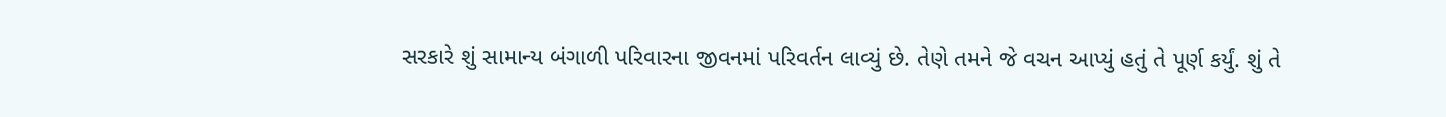સરકારે શું સામાન્ય બંગાળી પરિવારના જીવનમાં પરિવર્તન લાવ્યું છે. તેણે તમને જે વચન આપ્યું હતું તે પૂર્ણ કર્યું. શું તે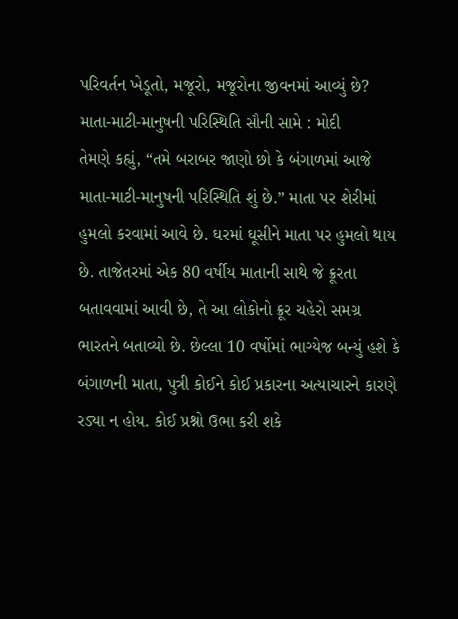પરિવર્તન ખેડૂતો, મજૂરો, મજૂરોના જીવનમાં આવ્યું છે?
માતા-માટી-માનુષની પરિસ્થિતિ સૌની સામે : મોદી
તેમણે કહ્યું, “તમે બરાબર જાણો છો કે બંગાળમાં આજે માતા-માટી-માનુષની પરિસ્થિતિ શું છે.” માતા પર શેરીમાં હુમલો કરવામાં આવે છે. ઘરમાં ઘૂસીને માતા પર હુમલો થાય છે. તાજેતરમાં એક 80 વર્ષીય માતાની સાથે જે ક્રૂરતા બતાવવામાં આવી છે, તે આ લોકોનો ક્રૂર ચહેરો સમગ્ર ભારતને બતાવ્યો છે. છેલ્લા 10 વર્ષોમાં ભાગ્યેજ બન્યું હશે કે બંગાળની માતા, પુત્રી કોઈને કોઈ પ્રકારના અત્યાચારને કારણે રડ્યા ન હોય. કોઈ પ્રશ્નો ઉભા કરી શકે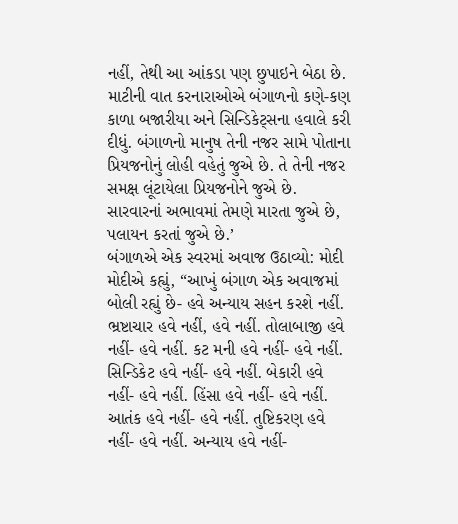નહીં, તેથી આ આંકડા પણ છુપાઇને બેઠા છે. માટીની વાત કરનારાઓએ બંગાળનો કણે-કણ કાળા બજારીયા અને સિન્ડિકેટ્સના હવાલે કરી દીધું. બંગાળનો માનુષ તેની નજર સામે પોતાના પ્રિયજનોનું લોહી વહેતું જુએ છે. તે તેની નજર સમક્ષ લૂંટાયેલા પ્રિયજનોને જુએ છે. સારવારનાં અભાવમાં તેમણે મારતા જુએ છે, પલાયન કરતાં જુએ છે.’
બંગાળએ એક સ્વરમાં અવાજ ઉઠાવ્યો: મોદી
મોદીએ કહ્યું, “આખું બંગાળ એક અવાજમાં બોલી રહ્યું છે- હવે અન્યાય સહન કરશે નહીં. ભ્રષ્ટાચાર હવે નહીં, હવે નહીં. તોલાબાજી હવે નહીં- હવે નહીં. કટ મની હવે નહીં- હવે નહીં. સિન્ડિકેટ હવે નહીં- હવે નહીં. બેકારી હવે નહીં- હવે નહીં. હિંસા હવે નહીં- હવે નહીં. આતંક હવે નહીં- હવે નહીં. તુષ્ટિકરણ હવે નહીં- હવે નહીં. અન્યાય હવે નહીં-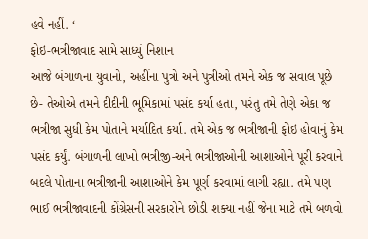હવે નહીં. ‘
ફોઇ-ભત્રીજાવાદ સામે સાધ્યું નિશાન
આજે બંગાળના યુવાનો, અહીંના પુત્રો અને પુત્રીઓ તમને એક જ સવાલ પૂછે છે- તેઓએ તમને દીદીની ભૂમિકામાં પસંદ કર્યા હતા, પરંતુ તમે તેણે એકા જ ભત્રીજા સુધી કેમ પોતાને મર્યાદિત કર્યા. તમે એક જ ભત્રીજાની ફોઇ હોવાનું કેમ પસંદ કર્યું. બંગાળની લાખો ભત્રીજી-અને ભત્રીજાઓની આશાઓને પૂરી કરવાને બદલે પોતાના ભત્રીજાની આશાઓને કેમ પૂર્ણ કરવામાં લાગી રહ્યા. તમે પણ ભાઈ ભત્રીજાવાદની કોંગ્રેસની સરકારોને છોડી શક્યા નહીં જેના માટે તમે બળવો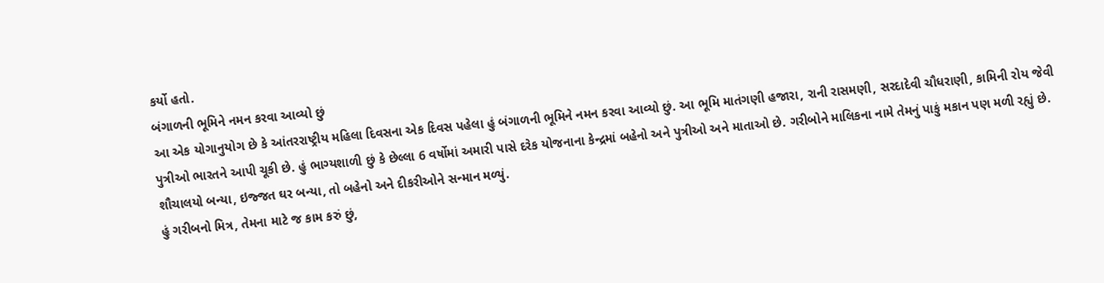કર્યો હતો.
બંગાળની ભૂમિને નમન કરવા આવ્યો છું
આ એક યોગાનુયોગ છે કે આંતરરાષ્ટ્રીય મહિલા દિવસના એક દિવસ પહેલા હું બંગાળની ભૂમિને નમન કરવા આવ્યો છું. આ ભૂમિ માતંગણી હજારા, રાની રાસમણી, સરદાદેવી ચૌધરાણી, કામિની રોય જેવી પુત્રીઓ ભારતને આપી ચૂકી છે. હું ભાગ્યશાળી છું કે છેલ્લા 6 વર્ષોમાં અમારી પાસે દરેક યોજનાના કેન્દ્રમાં બહેનો અને પુત્રીઓ અને માતાઓ છે. ગરીબોને માલિકના નામે તેમનું પાકું મકાન પણ મળી રહ્યું છે. શૌચાલયો બન્યા, ઇજ્જત ઘર બન્યા, તો બહેનો અને દીકરીઓને સન્માન મળ્યું.
હું ગરીબનો મિત્ર, તેમના માટે જ કામ કરું છું,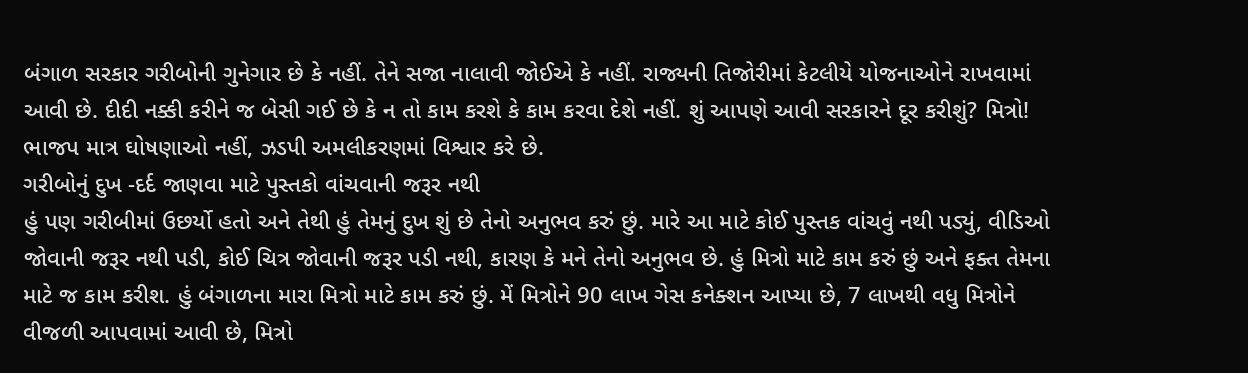બંગાળ સરકાર ગરીબોની ગુનેગાર છે કે નહીં. તેને સજા નાલાવી જોઈએ કે નહીં. રાજ્યની તિજોરીમાં કેટલીયે યોજનાઓને રાખવામાં આવી છે. દીદી નક્કી કરીને જ બેસી ગઈ છે કે ન તો કામ કરશે કે કામ કરવા દેશે નહીં. શું આપણે આવી સરકારને દૂર કરીશું? મિત્રો! ભાજપ માત્ર ઘોષણાઓ નહીં, ઝડપી અમલીકરણમાં વિશ્વાર કરે છે.
ગરીબોનું દુખ -દર્દ જાણવા માટે પુસ્તકો વાંચવાની જરૂર નથી
હું પણ ગરીબીમાં ઉછર્યો હતો અને તેથી હું તેમનું દુખ શું છે તેનો અનુભવ કરું છું. મારે આ માટે કોઈ પુસ્તક વાંચવું નથી પડ્યું, વીડિઓ જોવાની જરૂર નથી પડી, કોઈ ચિત્ર જોવાની જરૂર પડી નથી, કારણ કે મને તેનો અનુભવ છે. હું મિત્રો માટે કામ કરું છું અને ફક્ત તેમના માટે જ કામ કરીશ. હું બંગાળના મારા મિત્રો માટે કામ કરું છું. મેં મિત્રોને 90 લાખ ગેસ કનેક્શન આપ્યા છે, 7 લાખથી વધુ મિત્રોને વીજળી આપવામાં આવી છે, મિત્રો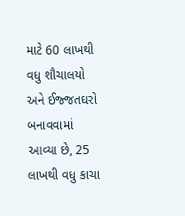માટે 60 લાખથી વધુ શૌચાલયો અને ઈજ્જતઘરો બનાવવામાં આવ્યા છે, 25 લાખથી વધુ કાચા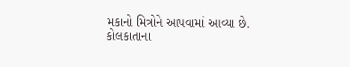મકાનો મિત્રોને આપવામાં આવ્યા છે.
કોલકાતાના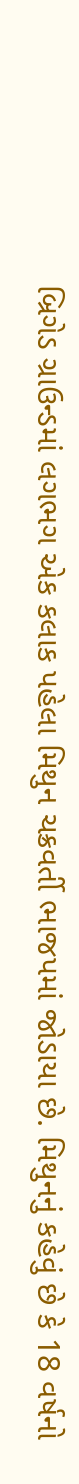બ્રિગેડ ગ્રાઉન્ડમાં લગભગ એક કલાક પહેલા મિથુન ચક્રવર્તી ભાજપમાં જોડાયા છે. મિથુનનું કહેવું છે કે 18 વર્ષનો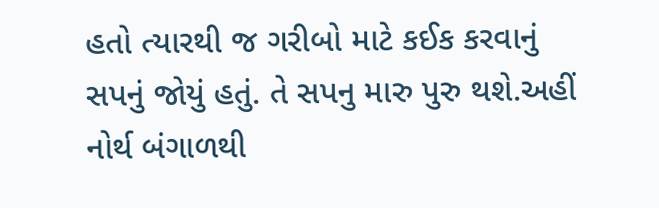હતો ત્યારથી જ ગરીબો માટે કઈક કરવાનું સપનું જોયું હતું. તે સપનુ મારુ પુરુ થશે.અહીં નોર્થ બંગાળથી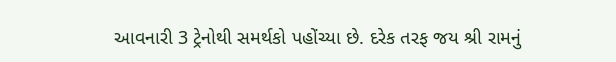આવનારી 3 ટ્રેનોથી સમર્થકો પહોંચ્યા છે. દરેક તરફ જય શ્રી રામનું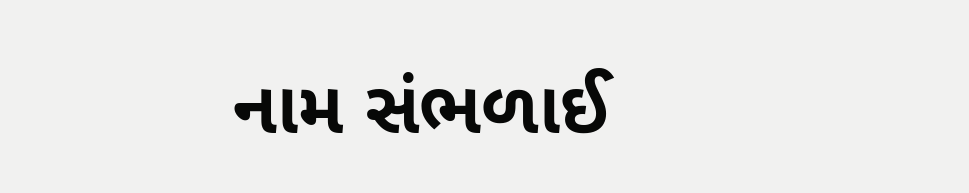નામ સંભળાઈ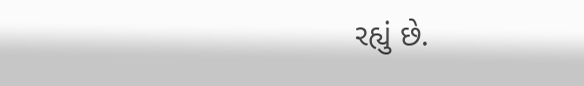રહ્યું છે.